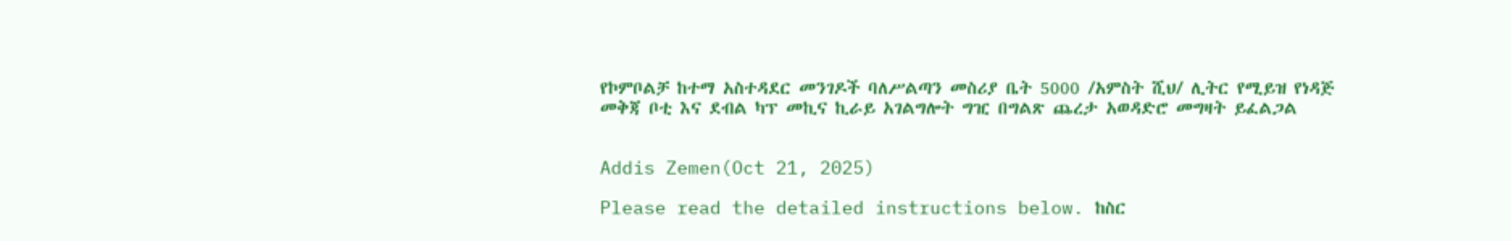የኮምቦልቻ ከተማ አስተዳደር መንገዶች ባለሥልጣን መስሪያ ቤት 5000 /አምስት ሺህ/ ሊትር የሚይዝ የነዳጅ መቅጃ ቦቲ እና ደብል ካፕ መኪና ኪራይ አገልግሎት ግዢ በግልጽ ጨረታ አወዳድሮ መግዛት ይፈልጋል


Addis Zemen(Oct 21, 2025)

Please read the detailed instructions below. ከስር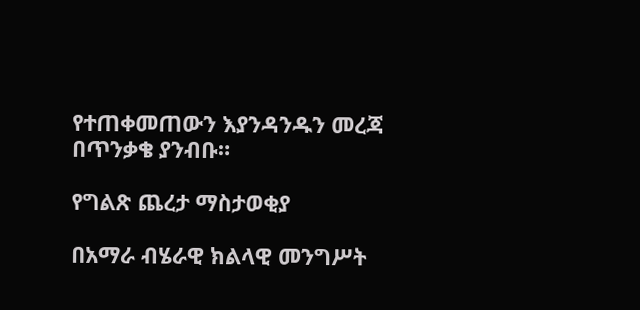የተጠቀመጠውን እያንዳንዱን መረጃ በጥንቃቄ ያንብቡ።

የግልጽ ጨረታ ማስታወቂያ

በአማራ ብሄራዊ ክልላዊ መንግሥት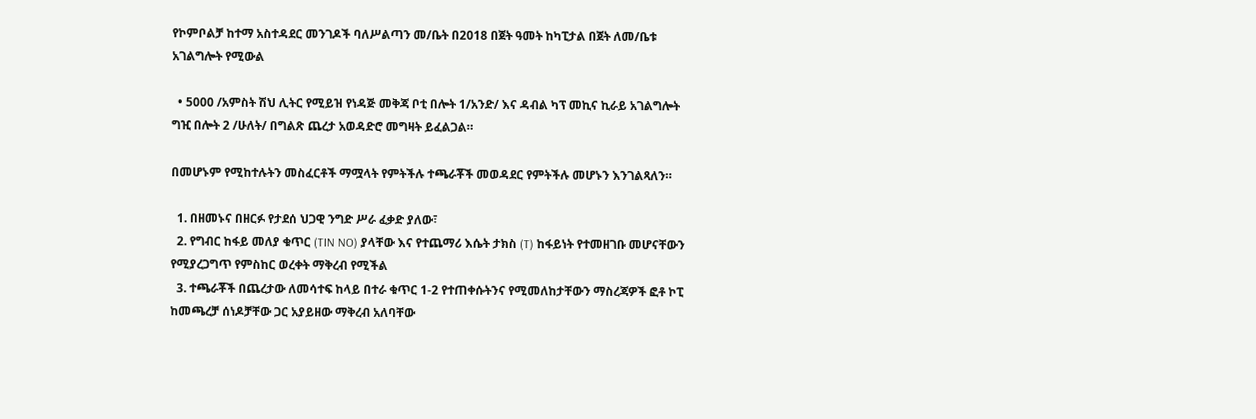የኮምቦልቻ ከተማ አስተዳደር መንገዶች ባለሥልጣን መ/ቤት በ2018 በጀት ዓመት ከካፒታል በጀት ለመ/ቤቱ አገልግሎት የሚውል

  • 5000 /አምስት ሽህ ሊትር የሚይዝ የነዳጅ መቅጃ ቦቲ በሎት 1/አንድ/ እና ዳብል ካፕ መኪና ኪራይ አገልግሎት ግዢ በሎት 2 /ሁለት/ በግልጽ ጨረታ አወዳድሮ መግዛት ይፈልጋል።

በመሆኑም የሚከተሉትን መስፈርቶች ማሟላት የምትችሉ ተጫራቾች መወዳደር የምትችሉ መሆኑን እንገልጻለን።

  1. በዘመኑና በዘርፉ የታደሰ ህጋዊ ንግድ ሥራ ፈቃድ ያለው፣
  2. የግብር ከፋይ መለያ ቁጥር (TIN NO) ያላቸው እና የተጨማሪ እሴት ታክስ (T) ከፋይነት የተመዘገቡ መሆናቸውን የሚያረጋግጥ የምስከር ወረቀት ማቅረብ የሚችል
  3. ተጫራቾች በጨረታው ለመሳተፍ ከላይ በተራ ቁጥር 1-2 የተጠቀሱትንና የሚመለከታቸውን ማስረጃዎች ፎቶ ኮፒ ከመጫረቻ ሰነዶቻቸው ጋር አያይዘው ማቅረብ አለባቸው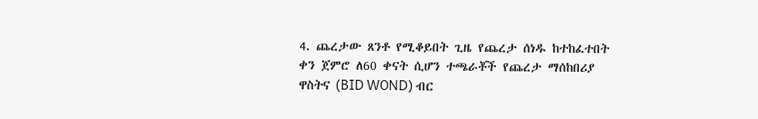4. ጨረታው ጸንቶ የሚቆይበት ጊዜ የጨረታ ሰነዱ ከተከፈተበት ቀን ጀምሮ ለ60 ቀናት ሲሆን ተጫራቾች የጨረታ ማሰከበሪያ ዋስትና (BID WOND) ብር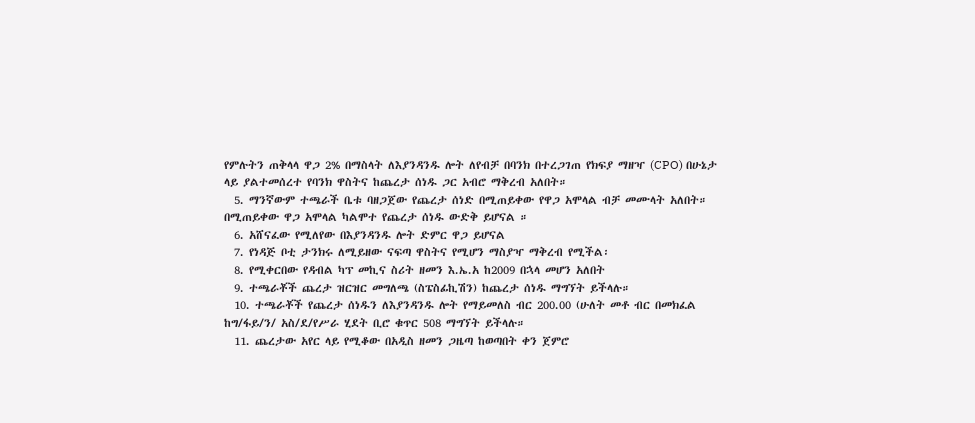የምሉትን ጠቅላላ ዋጋ 2% በማስላት ለእያንዳንዱ ሎት ለየብቻ በባንክ በተረጋገጠ የክፍያ ማዘዣ (CPO) በሁኔታ ላይ ያልተመሰረተ የባንክ ዋስትና ከጨረታ ሰነዱ ጋር አብሮ ማቅረብ አለበት።
  5. ማንኛውም ተጫራች ቤቱ ባዘጋጀው የጨረታ ሰነድ በሚጠይቀው የዋጋ አሞላል ብቻ መሙላት አለበት። በሚጠይቀው ዋጋ አሞላል ካልሞተ የጨረታ ሰነዱ ውድቅ ይሆናል ።
  6. አሸናፈው የሚለየው በእያንዳንዱ ሎት ድምር ዋጋ ይሆናል
  7. የነዳጅ ቦቲ ታንክሩ ለሚይዘው ናፍጣ ዋስትና የሚሆን ማስያዣ ማቅረብ የሚችል፡
  8. የሚቀርበው የዳብል ካፕ መኪና ስሪት ዘመን እ.ኤ.አ ከ2009 በኋላ መሆን አለበት
  9. ተጫራቾች ጨረታ ዝርዝር መግለጫ (ስፔስፊኪሽን) ከጨረታ ሰነዱ ማግኘት ይችላሉ።
  10. ተጫራቾች የጨረታ ሰነዱን ለእያንዳንዱ ሎት የማይመለስ ብር 200.00 (ሁለት መቶ ብር በመክፈል ከግ/ፋይ/ን/ አስ/ደ/የሥራ ሂደት ቢሮ ቁጥር 508 ማግኘት ይችላሉ።
  11. ጨረታው አየር ላይ የሚቆው በአዲስ ዘመን ጋዜጣ ከወጣበት ቀን ጀምሮ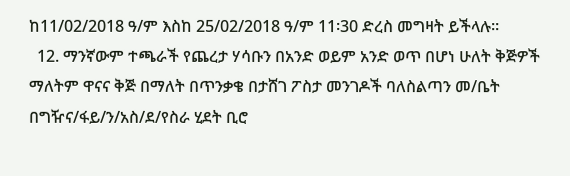ከ11/02/2018 ዓ/ም እስከ 25/02/2018 ዓ/ም 11፡30 ድረስ መግዛት ይችላሉ።
  12. ማንኛውም ተጫራች የጨረታ ሃሳቡን በአንድ ወይም አንድ ወጥ በሆነ ሁለት ቅጅዎች ማለትም ዋናና ቅጅ በማለት በጥንቃቄ በታሸገ ፖስታ መንገዶች ባለስልጣን መ/ቤት በግዥና/ፋይ/ን/አስ/ደ/የስራ ሂደት ቢሮ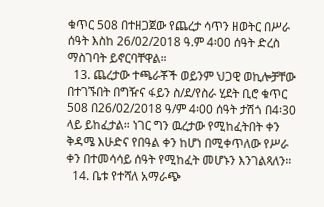ቁጥር 508 በተዘጋጀው የጨረታ ሳጥን ዘወትር በሥራ ሰዓት እስከ 26/02/2018 ዓ.ም 4፡00 ሰዓት ድረስ ማስገባት ይኖርባቸዋል።
  13. ጨረታው ተጫራቾች ወይንም ህጋዊ ወኪሎቻቸው በተገኙበት በግዥና ፋይን ስ/ደ/የስራ ሂደት ቢሮ ቁጥር 508 በ26/02/2018 ዓ/ም 4፡00 ሰዓት ታሽጎ በ4፡30 ላይ ይከፈታል። ነገር ግን ዉረታው የሚከፈትበት ቀን ቅዳሜ እሁድና የበዓል ቀን ከሆነ በሚቀጥለው የሥራ ቀን በተመሳሳይ ሰዓት የሚከፈት መሆኑን እንገልጻለን።
  14. ቤቱ የተሻለ አማራጭ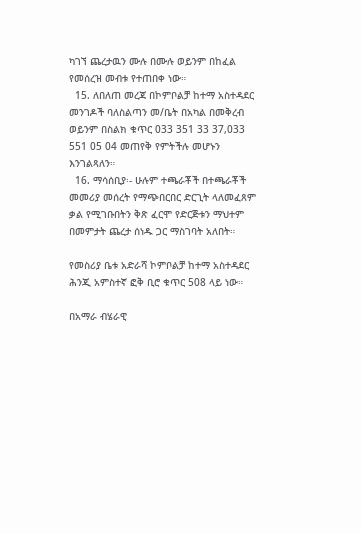ካገኘ ጨረታዉን ሙሉ በሙሉ ወይንም በከፈል የመሰረዝ መብቱ የተጠበቀ ነው።
  15. ለበለጠ መረጃ በኮምቦልቻ ከተማ አስተዳደር መንገዶች ባለስልጣን መ/ቤት በአካል በመቅረብ ወይንም በስልክ ቁጥር 033 351 33 37,033 551 05 04 መጠየቅ የምትችሉ መሆኑን እንገልጻለን።
  16. ማሳሰቢያ፡- ሁሉም ተጫራቾች በተጫራቾች መመሪያ መሰረት የማጭበርበር ድርጊት ላለመፈጸም ቃል የሚገቡበትን ቅጽ ፈርሞ የድርጅቱን ማህተም በመምታት ጨረታ ሰነዱ ጋር ማስገባት አለበት።

የመስሪያ ቤቱ አድራሻ ኮምቦልቻ ከተማ አስተዳደር ሕንጂ አምስተኛ ፎቅ ቢሮ ቁጥር 508 ላይ ነው።

በአማራ ብሄራዊ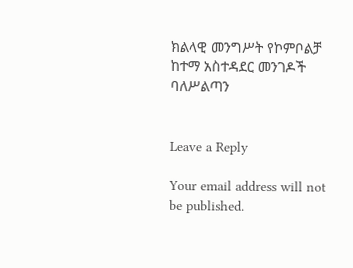ክልላዊ መንግሥት የኮምቦልቻ ከተማ አስተዳደር መንገዶች ባለሥልጣን


Leave a Reply

Your email address will not be published.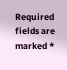Required fields are marked *